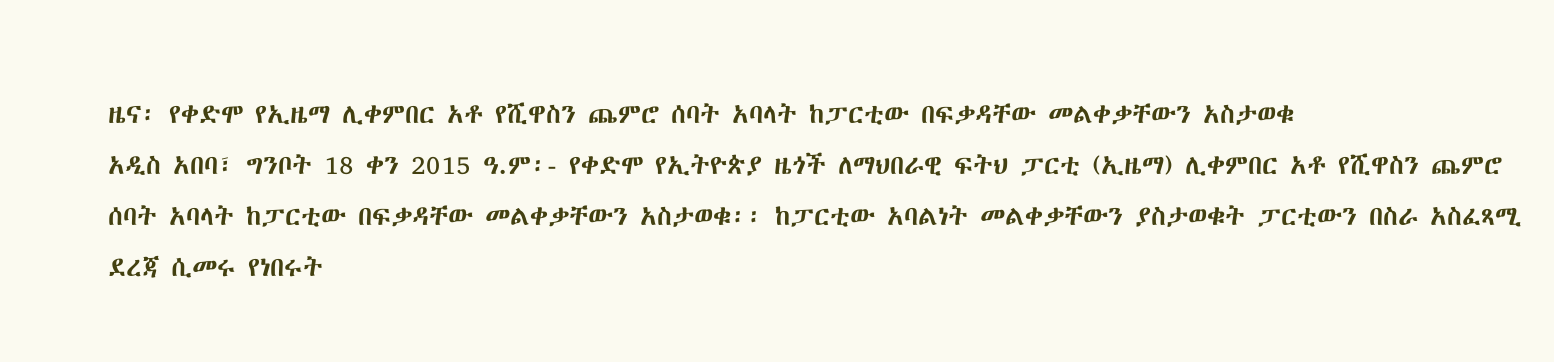ዜና፡ የቀድሞ የኢዜማ ሊቀምበር አቶ የሺዋስን ጨምሮ ሰባት አባላት ከፓርቲው በፍቃዳቸው መልቀቃቸውን አስታወቁ
አዲስ አበባ፣ ግንቦት 18 ቀን 2015 ዓ.ም፡- የቀድሞ የኢትዮጵያ ዜጎች ለማህበራዊ ፍትህ ፓርቲ (ኢዜማ) ሊቀምበር አቶ የሺዋስን ጨምሮ ሰባት አባላት ከፓርቲው በፍቃዳቸው መልቀቃቸውን አስታወቁ፡፡ ከፓርቲው አባልነት መልቀቃቸውን ያስታወቁት ፓርቲውን በስራ አስፈጻሚ ደረጃ ሲመሩ የነበሩት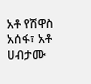አቶ የሽዋስ አሰፋ፣ አቶ ሀብታሙ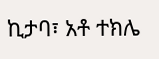ኪታባ፣ አቶ ተክሌ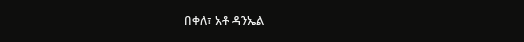በቀለ፣ አቶ ዳንኤል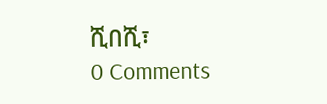ሺበሺ፣
0 Comments